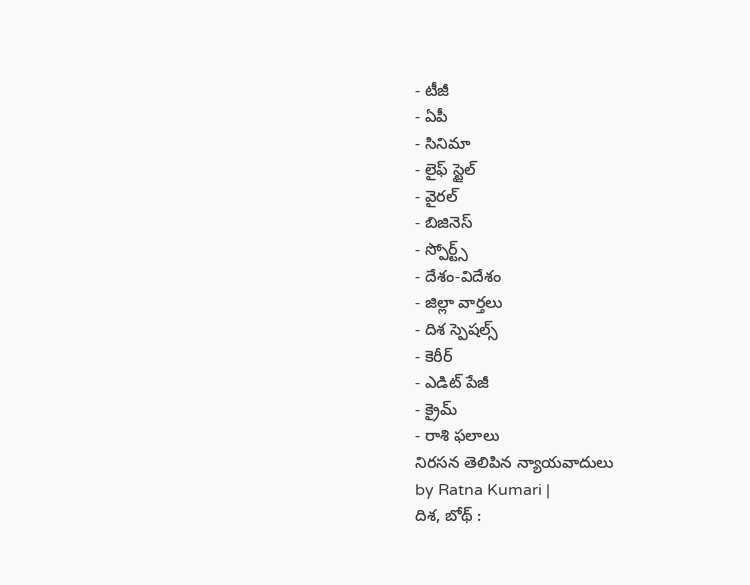- టీజీ
- ఏపీ
- సినిమా
- లైఫ్ స్టైల్
- వైరల్
- బిజినెస్
- స్పోర్ట్స్
- దేశం-విదేశం
- జిల్లా వార్తలు
- దిశ స్పెషల్స్
- కెరీర్
- ఎడిట్ పేజీ
- క్రైమ్
- రాశి ఫలాలు
నిరసన తెలిపిన న్యాయవాదులు
by Ratna Kumari |
దిశ, బోథ్ :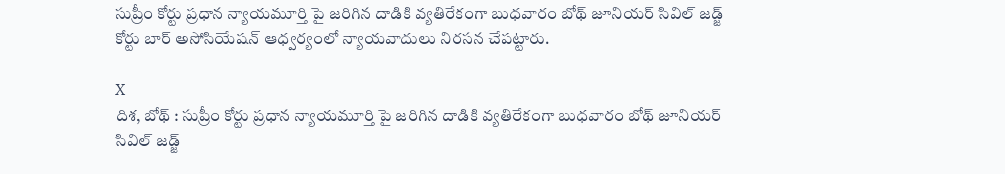సుప్రీం కోర్టు ప్రధాన న్యాయమూర్తి పై జరిగిన దాడికి వ్యతిరేకంగా బుధవారం బోథ్ జూనియర్ సివిల్ జడ్జ్ కోర్టు బార్ అసోసియేషన్ ఆధ్వర్యంలో న్యాయవాదులు నిరసన చేపట్టారు.

X
దిశ, బోథ్ : సుప్రీం కోర్టు ప్రధాన న్యాయమూర్తి పై జరిగిన దాడికి వ్యతిరేకంగా బుధవారం బోథ్ జూనియర్ సివిల్ జడ్జ్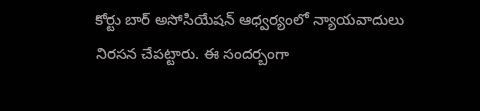కోర్టు బార్ అసోసియేషన్ ఆధ్వర్యంలో న్యాయవాదులు నిరసన చేపట్టారు. ఈ సందర్బంగా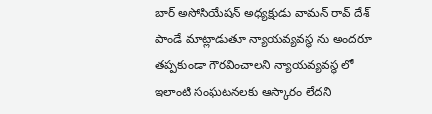బార్ అసోసియేషన్ అధ్యక్షుడు వామన్ రావ్ దేశ్ పాండే మాట్లాడుతూ న్యాయవ్యవస్థ ను అందరూ తప్పకుండా గౌరవించాలని న్యాయవ్యవస్థ లో ఇలాంటి సంఘటనలకు ఆస్కారం లేదని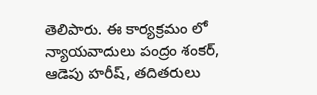తెలిపారు. ఈ కార్యక్రమం లో న్యాయవాదులు పంద్రం శంకర్, ఆడెపు హరీష్, తదితరులు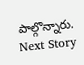పాల్గొన్నారు.
Next Story